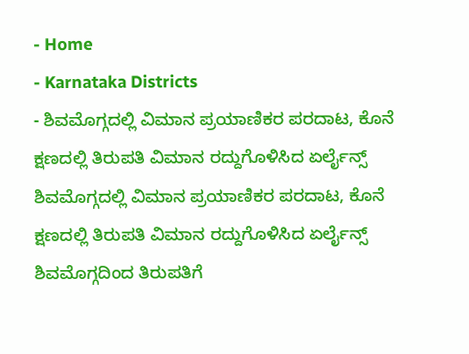- Home
- Karnataka Districts
- ಶಿವಮೊಗ್ಗದಲ್ಲಿ ವಿಮಾನ ಪ್ರಯಾಣಿಕರ ಪರದಾಟ, ಕೊನೆ ಕ್ಷಣದಲ್ಲಿ ತಿರುಪತಿ ವಿಮಾನ ರದ್ದುಗೊಳಿಸಿದ ಏರ್ಲೈನ್ಸ್
ಶಿವಮೊಗ್ಗದಲ್ಲಿ ವಿಮಾನ ಪ್ರಯಾಣಿಕರ ಪರದಾಟ, ಕೊನೆ ಕ್ಷಣದಲ್ಲಿ ತಿರುಪತಿ ವಿಮಾನ ರದ್ದುಗೊಳಿಸಿದ ಏರ್ಲೈನ್ಸ್
ಶಿವಮೊಗ್ಗದಿಂದ ತಿರುಪತಿಗೆ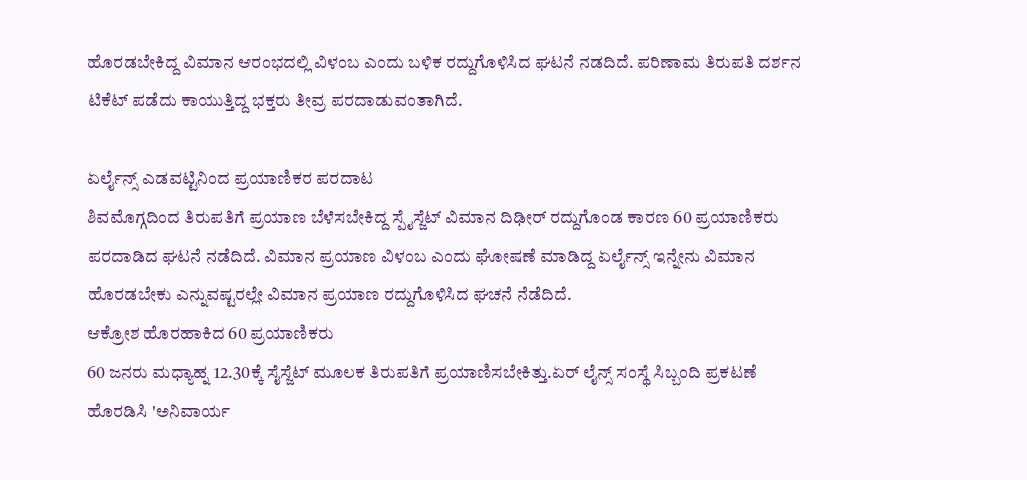ಹೊರಡಬೇಕಿದ್ದ ವಿಮಾನ ಆರಂಭದಲ್ಲಿ ವಿಳಂಬ ಎಂದು ಬಳಿಕ ರದ್ದುಗೊಳಿಸಿದ ಘಟನೆ ನಡದಿದೆ. ಪರಿಣಾಮ ತಿರುಪತಿ ದರ್ಶನ ಟಿಕೆಟ್ ಪಡೆದು ಕಾಯುತ್ತಿದ್ದ ಭಕ್ತರು ತೀವ್ರ ಪರದಾಡುವಂತಾಗಿದೆ.

ಏರ್ಲೈನ್ಸ್ ಎಡವಟ್ಟಿನಿಂದ ಪ್ರಯಾಣಿಕರ ಪರದಾಟ
ಶಿವಮೊಗ್ಗದಿಂದ ತಿರುಪತಿಗೆ ಪ್ರಯಾಣ ಬೆಳೆಸಬೇಕಿದ್ದ ಸ್ಪೈಸ್ಜೆಟ್ ವಿಮಾನ ದಿಢೀರ್ ರದ್ದುಗೊಂಡ ಕಾರಣ 60 ಪ್ರಯಾಣಿಕರು ಪರದಾಡಿದ ಘಟನೆ ನಡೆದಿದೆ. ವಿಮಾನ ಪ್ರಯಾಣ ವಿಳಂಬ ಎಂದು ಘೋಷಣೆ ಮಾಡಿದ್ದ ಏರ್ಲೈನ್ಸ್ ಇನ್ನೇನು ವಿಮಾನ ಹೊರಡಬೇಕು ಎನ್ನುವಷ್ಟರಲ್ಲೇ ವಿಮಾನ ಪ್ರಯಾಣ ರದ್ದುಗೊಳಿಸಿದ ಘಚನೆ ನೆಡೆದಿದೆ.
ಆಕ್ರೋಶ ಹೊರಹಾಕಿದ 60 ಪ್ರಯಾಣಿಕರು
60 ಜನರು ಮಧ್ಯಾಹ್ನ 12.30ಕ್ಕೆ ಸೈಸ್ಜೆಟ್ ಮೂಲಕ ತಿರುಪತಿಗೆ ಪ್ರಯಾಣಿಸಬೇಕಿತ್ತು.ಏರ್ ಲೈನ್ಸ್ ಸಂಸ್ಥೆ ಸಿಬ್ಬಂದಿ ಪ್ರಕಟಣೆ ಹೊರಡಿಸಿ 'ಅನಿವಾರ್ಯ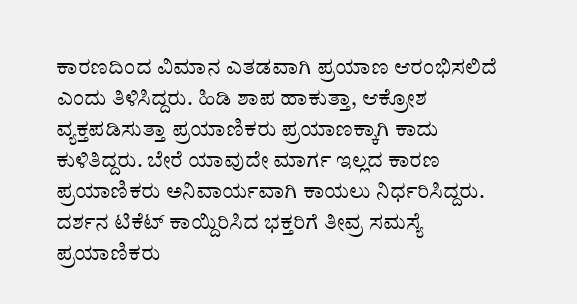ಕಾರಣದಿಂದ ವಿಮಾನ ಎತಡವಾಗಿ ಪ್ರಯಾಣ ಆರಂಭಿಸಲಿದೆ ಎಂದು ತಿಳಿಸಿದ್ದರು. ಹಿಡಿ ಶಾಪ ಹಾಕುತ್ತಾ, ಆಕ್ರೋಶ ವ್ಯಕ್ತಪಡಿಸುತ್ತಾ ಪ್ರಯಾಣಿಕರು ಪ್ರಯಾಣಕ್ಕಾಗಿ ಕಾದು ಕುಳಿತಿದ್ದರು. ಬೇರೆ ಯಾವುದೇ ಮಾರ್ಗ ಇಲ್ಲದ ಕಾರಣ ಪ್ರಯಾಣಿಕರು ಅನಿವಾರ್ಯವಾಗಿ ಕಾಯಲು ನಿರ್ಧರಿಸಿದ್ದರು.
ದರ್ಶನ ಟಿಕೆಟ್ ಕಾಯ್ದಿರಿಸಿದ ಭಕ್ತರಿಗೆ ತೀವ್ರ ಸಮಸ್ಯೆ
ಪ್ರಯಾಣಿಕರು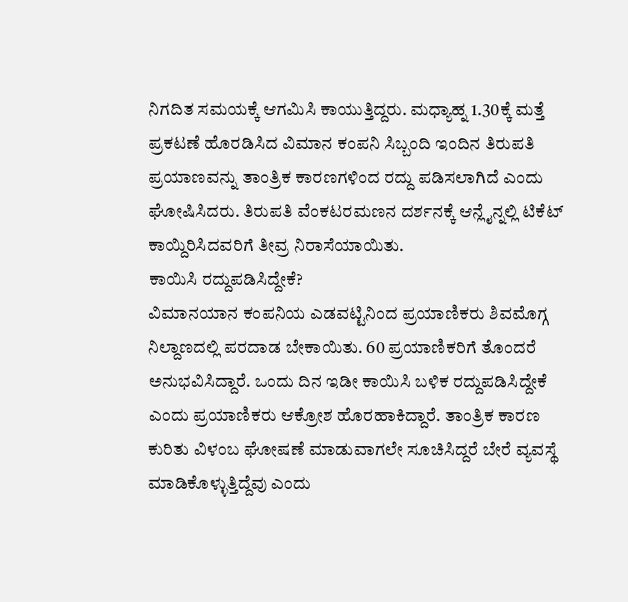ನಿಗದಿತ ಸಮಯಕ್ಕೆ ಆಗಮಿಸಿ ಕಾಯುತ್ತಿದ್ದರು. ಮಧ್ಯಾಹ್ನ 1.30ಕ್ಕೆ ಮತ್ತೆ ಪ್ರಕಟಣೆ ಹೊರಡಿಸಿದ ವಿಮಾನ ಕಂಪನಿ ಸಿಬ್ಬಂದಿ ಇಂದಿನ ತಿರುಪತಿ ಪ್ರಯಾಣವನ್ನು ತಾಂತ್ರಿಕ ಕಾರಣಗಳಿಂದ ರದ್ದು ಪಡಿಸಲಾಗಿದೆ ಎಂದು ಘೋಷಿಸಿದರು. ತಿರುಪತಿ ವೆಂಕಟರಮಣನ ದರ್ಶನಕ್ಕೆ ಆನ್ಲೈನ್ನಲ್ಲಿ ಟಿಕೆಟ್ ಕಾಯ್ದಿರಿಸಿದವರಿಗೆ ತೀವ್ರ ನಿರಾಸೆಯಾಯಿತು.
ಕಾಯಿಸಿ ರದ್ದುಪಡಿಸಿದ್ದೇಕೆ?
ವಿಮಾನಯಾನ ಕಂಪನಿಯ ಎಡವಟ್ಟಿನಿಂದ ಪ್ರಯಾಣಿಕರು ಶಿವಮೊಗ್ಗ ನಿಲ್ದಾಣದಲ್ಲಿ ಪರದಾಡ ಬೇಕಾಯಿತು. 60 ಪ್ರಯಾಣಿಕರಿಗೆ ತೊಂದರೆ ಅನುಭವಿಸಿದ್ದಾರೆ. ಒಂದು ದಿನ ಇಡೀ ಕಾಯಿಸಿ ಬಳಿಕ ರದ್ದುಪಡಿಸಿದ್ದೇಕೆ ಎಂದು ಪ್ರಯಾಣಿಕರು ಆಕ್ರೋಶ ಹೊರಹಾಕಿದ್ದಾರೆ. ತಾಂತ್ರಿಕ ಕಾರಣ ಕುರಿತು ವಿಳಂಬ ಘೋಷಣೆ ಮಾಡುವಾಗಲೇ ಸೂಚಿಸಿದ್ದರೆ ಬೇರೆ ವ್ಯವಸ್ಥೆ ಮಾಡಿಕೊಳ್ಳುತ್ತಿದ್ದೆವು ಎಂದು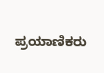ಪ್ರಯಾಣಿಕರು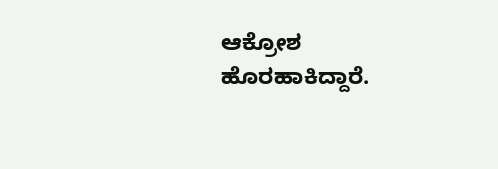ಆಕ್ರೋಶ ಹೊರಹಾಕಿದ್ದಾರೆ.